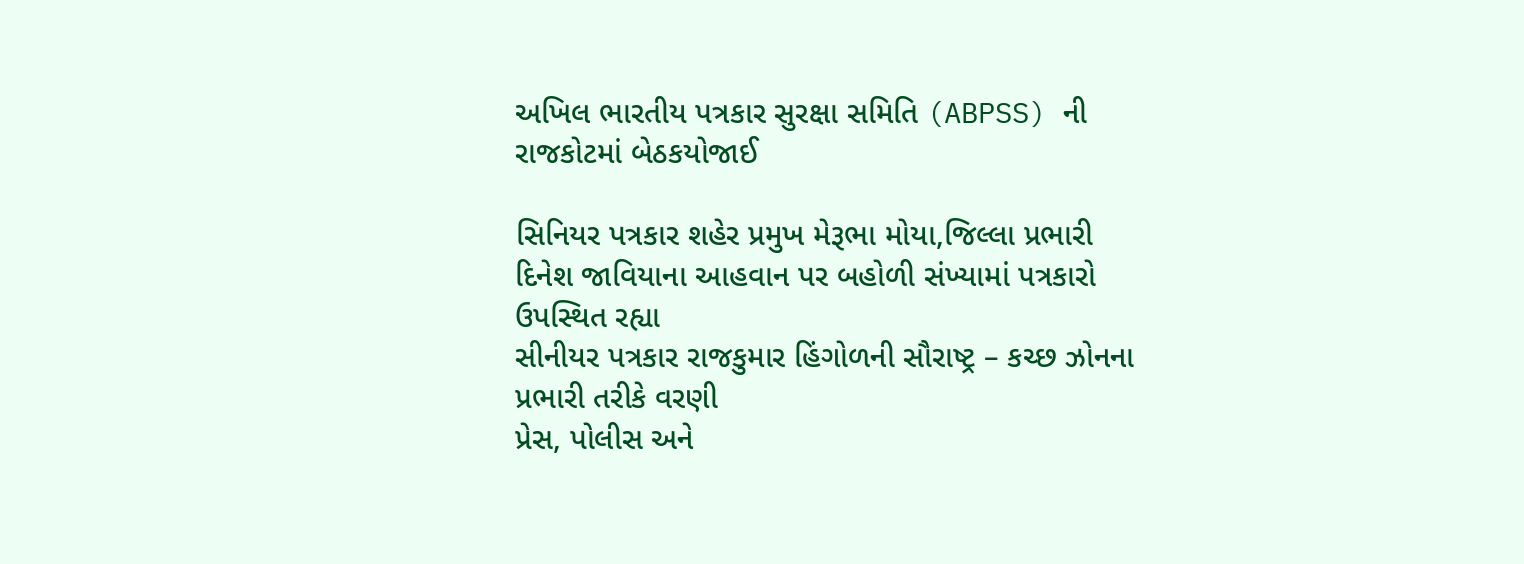અખિલ ભારતીય પત્રકાર સુરક્ષા સમિતિ (ABPSS) ની રાજકોટમાં બેઠકયોજાઈ

સિનિયર પત્રકાર શહેર પ્રમુખ મેરૂભા મોયા,જિલ્લા પ્રભારી દિનેશ જાવિયાના આહવાન પર બહોળી સંખ્યામાં પત્રકારો ઉપસ્થિત રહ્યા
સીનીયર પત્રકાર રાજકુમાર હિંગોળની સૌરાષ્ટ્ર – કચ્છ ઝોનના પ્રભારી તરીકે વરણી
પ્રેસ, પોલીસ અને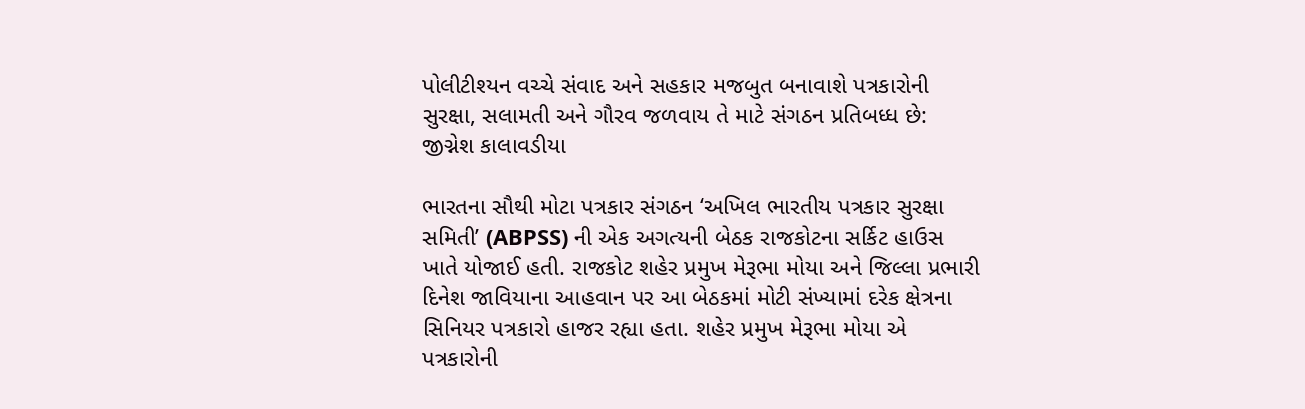પોલીટીશ્યન વચ્ચે સંવાદ અને સહકાર મજબુત બનાવાશે પત્રકારોની સુરક્ષા, સલામતી અને ગૌરવ જળવાય તે માટે સંગઠન પ્રતિબધ્ધ છે: જીગ્નેશ કાલાવડીયા

ભારતના સૌથી મોટા પત્રકાર સંગઠન ‘અખિલ ભારતીય પત્રકાર સુરક્ષા સમિતી’ (ABPSS) ની એક અગત્યની બેઠક રાજકોટના સર્કિટ હાઉસ ખાતે યોજાઈ હતી. રાજકોટ શહેર પ્રમુખ મેરૂભા મોયા અને જિલ્લા પ્રભારી દિનેશ જાવિયાના આહવાન પર આ બેઠકમાં મોટી સંખ્યામાં દરેક ક્ષેત્રના સિનિયર પત્રકારો હાજર રહ્યા હતા. શહેર પ્રમુખ મેરૂભા મોયા એ પત્રકારોની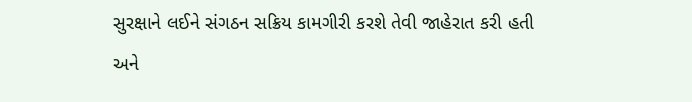સુરક્ષાને લઈને સંગઠન સક્રિય કામગીરી કરશે તેવી જાહેરાત કરી હતી અને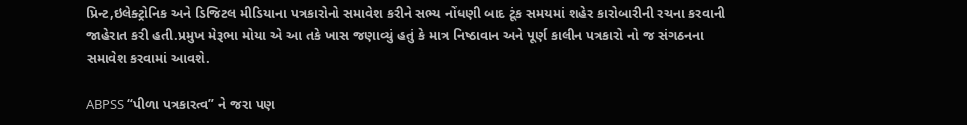પ્રિન્ટ,ઇલેક્ટ્રોનિક અને ડિજિટલ મીડિયાના પત્રકારોનો સમાવેશ કરીને સભ્ય નોંધણી બાદ ટૂંક સમયમાં શહેર કારોબારીની રચના કરવાની જાહેરાત કરી હતી.પ્રમુખ મેરૂભા મોયા એ આ તકે ખાસ જણાવ્યું હતું કે માત્ર નિષ્ઠાવાન અને પૂર્ણ કાલીન પત્રકારો નો જ સંગઠનના સમાવેશ કરવામાં આવશે.

ABPSS “પીળા પત્રકારત્વ” ને જરા પણ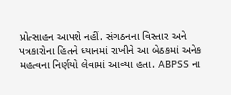પ્રોત્સાહન આપશે નહીં. સંગઠનના વિસ્તાર અને પત્રકારોના હિતને ધ્યાનમાં રાખીને આ બેઠકમાં અનેક મહત્વના નિર્ણયો લેવામાં આવ્યા હતા. ABPSS ના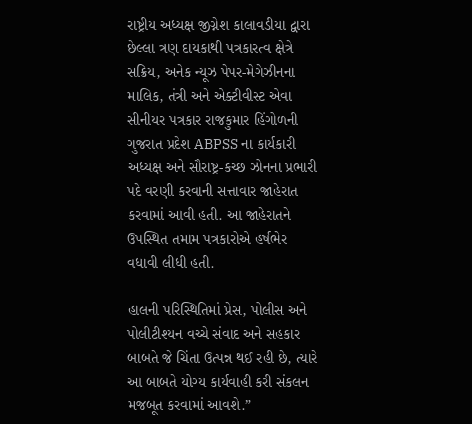રાષ્ટ્રીય અધ્યક્ષ જીગ્નેશ કાલાવડીયા દ્વારા છેલ્લા ત્રણ દાયકાથી પત્રકારત્વ ક્ષેત્રે સક્રિય, અનેક ન્યૂઝ પેપર-મેગેઝીનના માલિક, તંત્રી અને એક્ટીવીસ્ટ એવા સીનીયર પત્રકાર રાજકુમાર હિંગોળની ગુજરાત પ્રદેશ ABPSS ના કાર્યકારી અધ્યક્ષ અને સૌરાષ્ટ્ર-કચ્છ ઝોનના પ્રભારી પદે વરણી કરવાની સત્તાવાર જાહેરાત કરવામાં આવી હતી. આ જાહેરાતને ઉપસ્થિત તમામ પત્રકારોએ હર્ષભેર વધાવી લીધી હતી.

હાલની પરિસ્થિતિમાં પ્રેસ, પોલીસ અને પોલીટીશ્યન વચ્ચે સંવાદ અને સહકાર બાબતે જે ચિંતા ઉત્પન્ન થઈ રહી છે, ત્યારે આ બાબતે યોગ્ય કાર્યવાહી કરી સંકલન મજબૂત કરવામાં આવશે.”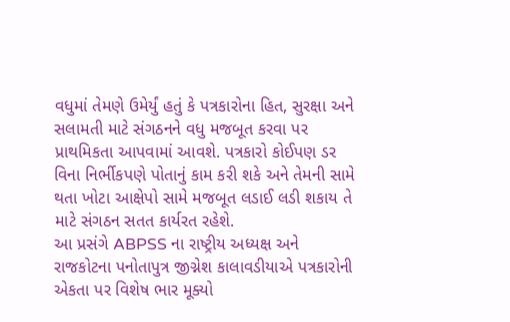વધુમાં તેમણે ઉમેર્યું હતું કે પત્રકારોના હિત, સુરક્ષા અને સલામતી માટે સંગઠનને વધુ મજબૂત કરવા પર પ્રાથમિકતા આપવામાં આવશે. પત્રકારો કોઈપણ ડર વિના નિર્ભીકપણે પોતાનું કામ કરી શકે અને તેમની સામે થતા ખોટા આક્ષેપો સામે મજબૂત લડાઈ લડી શકાય તે માટે સંગઠન સતત કાર્યરત રહેશે.
આ પ્રસંગે ABPSS ના રાષ્ટ્રીય અધ્યક્ષ અને રાજકોટના પનોતાપુત્ર જીગ્નેશ કાલાવડીયાએ પત્રકારોની એકતા પર વિશેષ ભાર મૂક્યો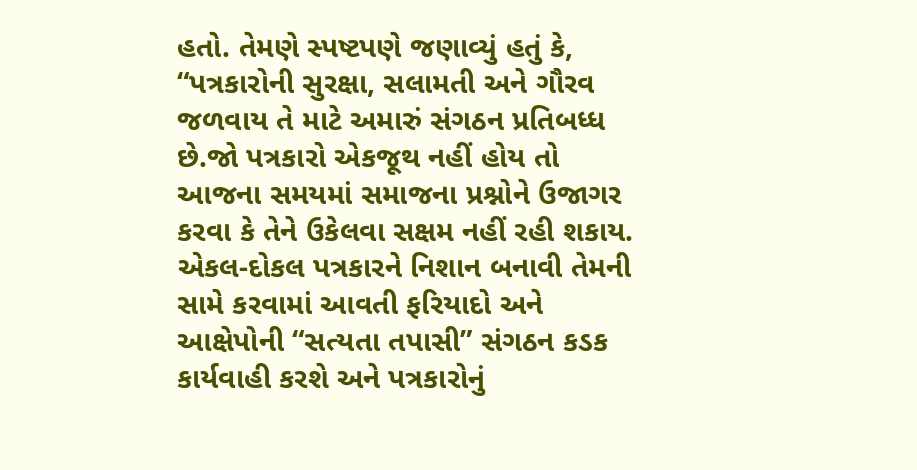હતો. તેમણે સ્પષ્ટપણે જણાવ્યું હતું કે, “પત્રકારોની સુરક્ષા, સલામતી અને ગૌરવ જળવાય તે માટે અમારું સંગઠન પ્રતિબધ્ધ છે.જો પત્રકારો એકજૂથ નહીં હોય તો આજના સમયમાં સમાજના પ્રશ્નોને ઉજાગર કરવા કે તેને ઉકેલવા સક્ષમ નહીં રહી શકાય. એકલ-દોકલ પત્રકારને નિશાન બનાવી તેમની સામે કરવામાં આવતી ફરિયાદો અને આક્ષેપોની “સત્યતા તપાસી” સંગઠન કડક કાર્યવાહી કરશે અને પત્રકારોનું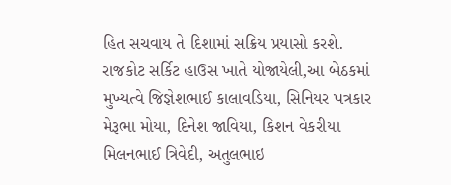હિત સચવાય તે દિશામાં સક્રિય પ્રયાસો કરશે.
રાજકોટ સર્કિટ હાઉસ ખાતે યોજાયેલી,આ બેઠકમાં મુખ્યત્વે જિજ્ઞેશભાઈ કાલાવડિયા, સિનિયર પત્રકાર મેરૂભા મોયા, દિનેશ જાવિયા, કિશન વેકરીયા મિલનભાઈ ત્રિવેદી, અતુલભાઇ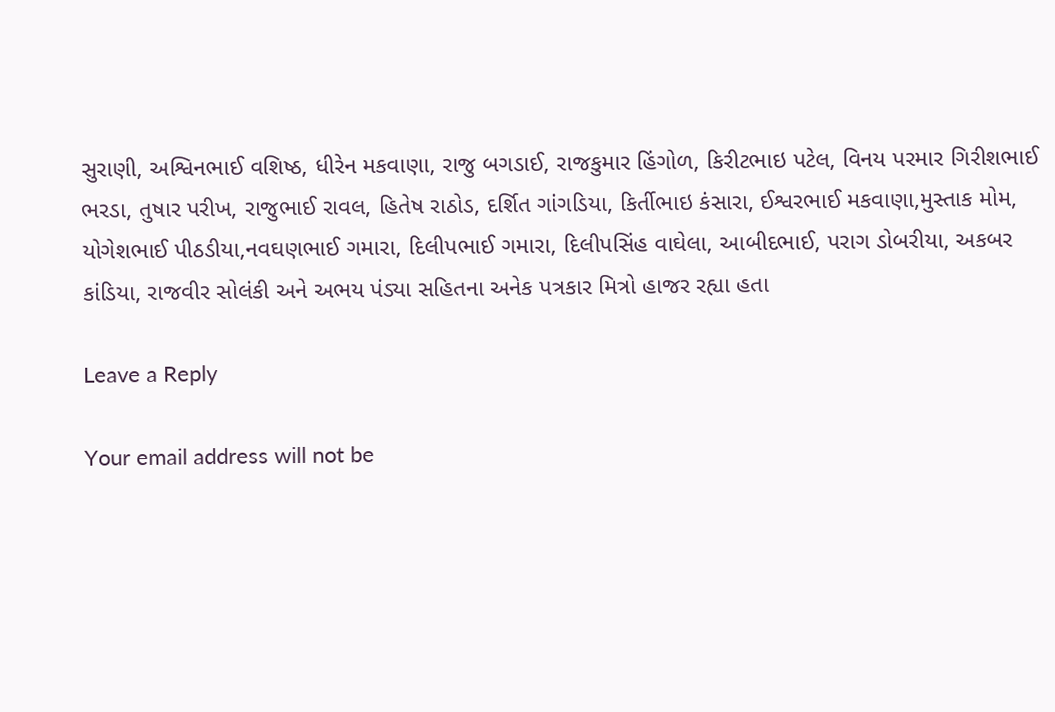સુરાણી, અશ્વિનભાઈ વશિષ્ઠ, ધીરેન મકવાણા, રાજુ બગડાઈ, રાજકુમાર હિંગોળ, કિરીટભાઇ પટેલ, વિનય પરમાર ગિરીશભાઈ ભરડા, તુષાર પરીખ, રાજુભાઈ રાવલ, હિતેષ રાઠોડ, દર્શિત ગાંગડિયા, કિર્તીભાઇ કંસારા, ઈશ્વરભાઈ મકવાણા,મુસ્તાક મોમ, યોગેશભાઈ પીઠડીયા,નવઘણભાઈ ગમારા, દિલીપભાઈ ગમારા, દિલીપસિંહ વાઘેલા, આબીદભાઈ, પરાગ ડોબરીયા, અકબર કાંડિયા, રાજવીર સોલંકી અને અભય પંડ્યા સહિતના અનેક પત્રકાર મિત્રો હાજર રહ્યા હતા

Leave a Reply

Your email address will not be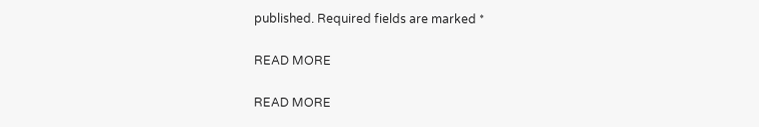published. Required fields are marked *

READ MORE

READ MORE